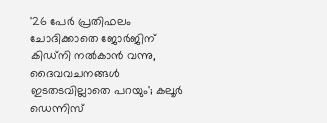'26 പേർ പ്രതിഫലം ചോദിക്കാതെ ജോർജിന് കിഡ്നി നൽകാൻ വന്നു, ദൈവവചനങ്ങൾ ഇടതടവില്ലാതെ പറയും'; കലൂർ ഡെന്നിസ്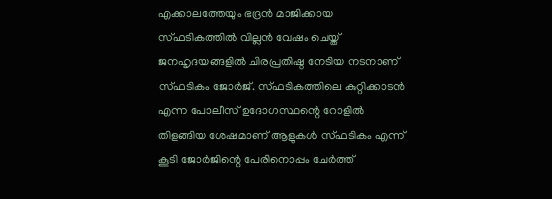എക്കാലത്തേയും ഭദ്രൻ മാജിക്കായ സ്ഫടികത്തിൽ വില്ലൻ വേഷം ചെയ്ത് ജനഹൃദയങ്ങളിൽ ചിരപ്രതിഷ്ഠ നേടിയ നടനാണ് സ്ഫടികം ജോർജ്. സ്ഫടികത്തിലെ കുറ്റിക്കാടൻ എന്ന പോലീസ് ഉദോഗസ്ഥന്റെ റോളിൽ തിളങ്ങിയ ശേഷമാണ് ആളുകൾ സ്ഫടികം എന്ന് കൂടി ജോർജിന്റെ പേരിനൊപ്പം ചേർത്ത്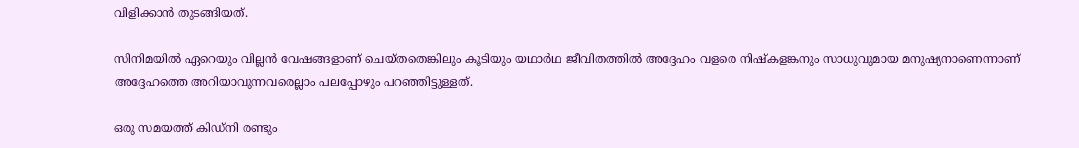വിളിക്കാൻ തുടങ്ങിയത്.

സിനിമയിൽ ഏറെയും വില്ലൻ വേഷങ്ങളാണ് ചെയ്തതെങ്കിലും കൂടിയും യഥാർഥ ജീവിതത്തിൽ അദ്ദേഹം വളരെ നിഷ്കളങ്കനും സാധുവുമായ മനുഷ്യനാണെന്നാണ് അദ്ദേഹത്തെ അറിയാവുന്നവരെല്ലാം പലപ്പോഴും പറഞ്ഞിട്ടുള്ളത്.

ഒരു സമയത്ത് കിഡ്നി രണ്ടും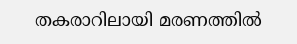തകരാറിലായി മരണത്തിൽ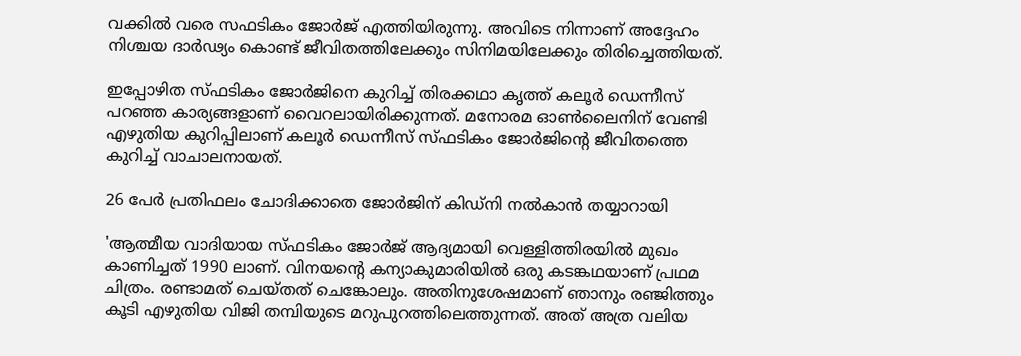വക്കിൽ വരെ സഫടികം ജോർജ് എത്തിയിരുന്നു. അവിടെ നിന്നാണ് അദ്ദേഹം നിശ്ചയ ദാർഢ്യം കൊണ്ട് ജീവിതത്തിലേക്കും സിനിമയിലേക്കും തിരിച്ചെത്തിയത്.

ഇപ്പോഴിത സ്ഫടികം ജോർജിനെ കുറിച്ച് തിരക്കഥാ കൃത്ത് കലൂർ ഡെന്നീസ് പറഞ്ഞ കാര്യങ്ങളാണ് വൈറലായിരിക്കുന്നത്. മനോരമ ഓൺലൈനിന് വേണ്ടി എഴുതിയ കുറിപ്പിലാണ് കലൂർ ഡെന്നീസ് സ്ഫടികം ജോർജിന്റെ ജീവിതത്തെ കുറിച്ച് വാചാലനായത്.

26 പേർ പ്രതിഫലം ചോദിക്കാതെ ജോർജിന് കിഡ്നി നൽകാൻ തയ്യാറായി

'ആത്മീയ വാദിയായ സ്ഫടികം ജോർജ് ആദ്യമായി വെള്ളിത്തിരയിൽ മുഖം കാണിച്ചത് 1990 ലാണ്. വിനയന്റെ കന്യാകുമാരിയിൽ ഒരു കടങ്കഥയാണ് പ്രഥമ ചിത്രം. രണ്ടാമത് ചെയ്തത് ചെങ്കോലും. അതിനുശേഷമാണ് ഞാനും രഞ്ജിത്തും കൂടി എഴുതിയ വിജി തമ്പിയുടെ മറുപുറത്തിലെത്തുന്നത്. അത് അത്ര വലിയ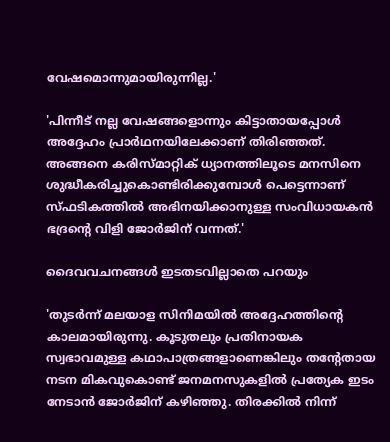വേഷമൊന്നുമായിരുന്നില്ല.'

'പിന്നീട് നല്ല വേഷങ്ങളൊന്നും കിട്ടാതായപ്പോൾ അദ്ദേഹം പ്രാർഥനയിലേക്കാണ് തിരിഞ്ഞത്. അങ്ങനെ കരിസ്മാറ്റിക് ധ്യാനത്തിലൂടെ മനസിനെ ശുദ്ധീകരിച്ചുകൊണ്ടിരിക്കുമ്പോൾ പെട്ടെന്നാണ് സ്ഫടികത്തിൽ അഭിനയിക്കാനുള്ള സംവിധായകൻ ഭദ്രന്റെ വിളി ജോർജിന് വന്നത്.'

ദൈവവചനങ്ങൾ ഇടതടവില്ലാതെ പറയും

'തുടര്‍ന്ന് മലയാള സിനിമയിൽ അദ്ദേഹത്തിന്റെ കാലമായിരുന്നു. കൂടുതലും പ്രതിനായക സ്വഭാവമുള്ള കഥാപാത്രങ്ങളാണെങ്കിലും തന്റേതായ നടന മികവുകൊണ്ട് ജനമനസുകളിൽ പ്രത്യേക ഇടം നേടാൻ ജോർജിന് കഴിഞ്ഞു. തിരക്കിൽ നിന്ന്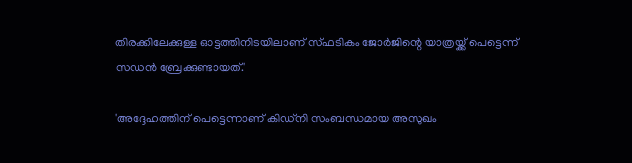തിരക്കിലേക്കുള്ള ഓട്ടത്തിനിടയിലാണ് സ്ഫടികം ജോർജിന്റെ യാത്രയ്ക്ക് പെട്ടെന്ന് സഡന്‍ ബ്രേക്കുണ്ടായത്.'

'അദ്ദേഹത്തിന് പെട്ടെന്നാണ് കിഡ്‌നി സംബന്ധമായ അസുഖം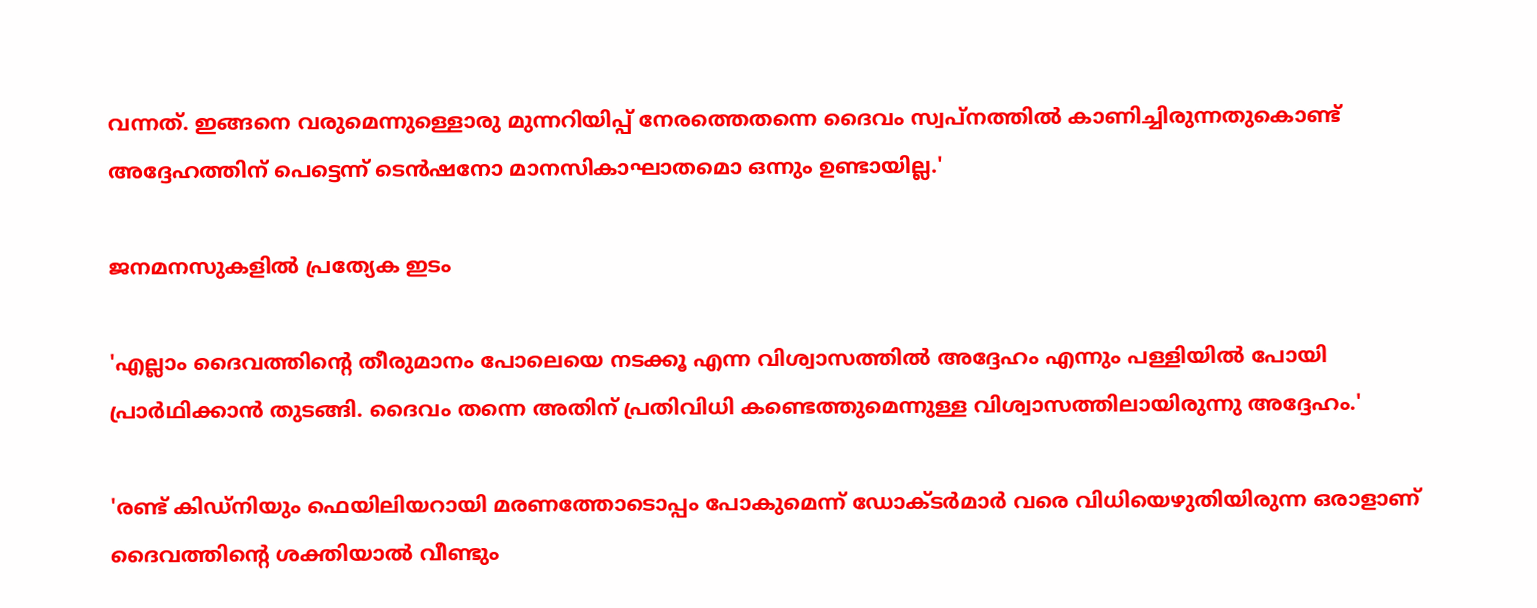വന്നത്. ഇങ്ങനെ വരുമെന്നുള്ളൊരു മുന്നറിയിപ്പ് നേരത്തെതന്നെ ദൈവം സ്വപ്നത്തിൽ കാണിച്ചിരുന്നതുകൊണ്ട് അദ്ദേഹത്തിന് പെട്ടെന്ന് ടെൻഷനോ മാനസികാഘാതമൊ ഒന്നും ഉണ്ടായില്ല.'

ജനമനസുകളിൽ പ്രത്യേക ഇടം

'എല്ലാം ദൈവത്തിന്റെ തീരുമാനം പോലെയെ നടക്കൂ എന്ന വിശ്വാസത്തിൽ അദ്ദേഹം എന്നും പള്ളിയിൽ പോയി പ്രാർഥിക്കാൻ തുടങ്ങി. ദൈവം തന്നെ അതിന് പ്രതിവിധി കണ്ടെത്തുമെന്നുള്ള വിശ്വാസത്തിലായിരുന്നു അദ്ദേഹം.'

'രണ്ട് കിഡ്നിയും ഫെയിലിയറായി മരണത്തോടൊപ്പം പോകുമെന്ന് ഡോക്ടർമാർ വരെ വിധിയെഴുതിയിരുന്ന ഒരാളാണ് ദൈവത്തിന്റെ ശക്തിയാൽ വീണ്ടും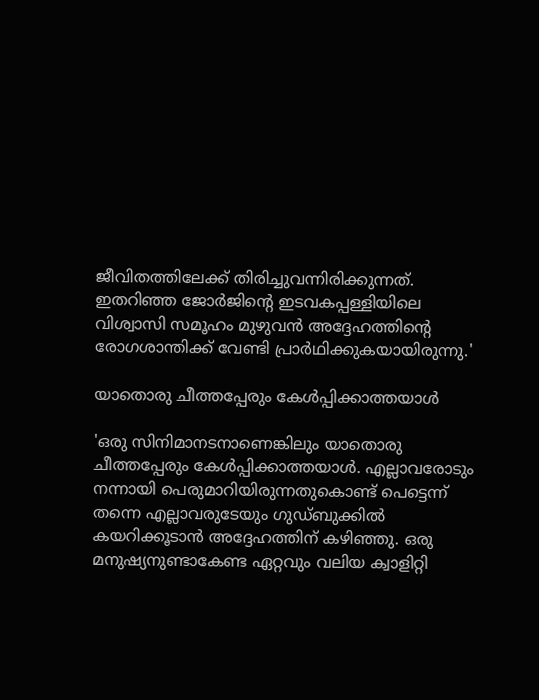ജീവിതത്തിലേക്ക് തിരിച്ചുവന്നിരിക്കുന്നത്. ഇതറിഞ്ഞ ജോർ‌ജിന്റെ ഇടവകപ്പള്ളിയിലെ വിശ്വാസി സമൂഹം മുഴുവൻ അദ്ദേഹത്തിന്റെ രോഗശാന്തിക്ക് വേണ്ടി പ്രാർഥിക്കുകയായിരുന്നു.'

യാതൊരു ചീത്തപ്പേരും കേൾപ്പിക്കാത്തയാൾ

'ഒരു സിനിമാനടനാണെങ്കിലും യാതൊരു ചീത്തപ്പേരും കേൾപ്പിക്കാത്തയാൾ. എല്ലാവരോടും നന്നായി പെരുമാറിയിരുന്നതുകൊണ്ട് പെട്ടെന്ന് തന്നെ എല്ലാവരുടേയും ഗുഡ്ബുക്കിൽ കയറിക്കൂടാൻ അദ്ദേഹത്തിന് കഴിഞ്ഞു. ഒരു മനുഷ്യനുണ്ടാകേണ്ട ഏറ്റവും വലിയ ക്വാളിറ്റി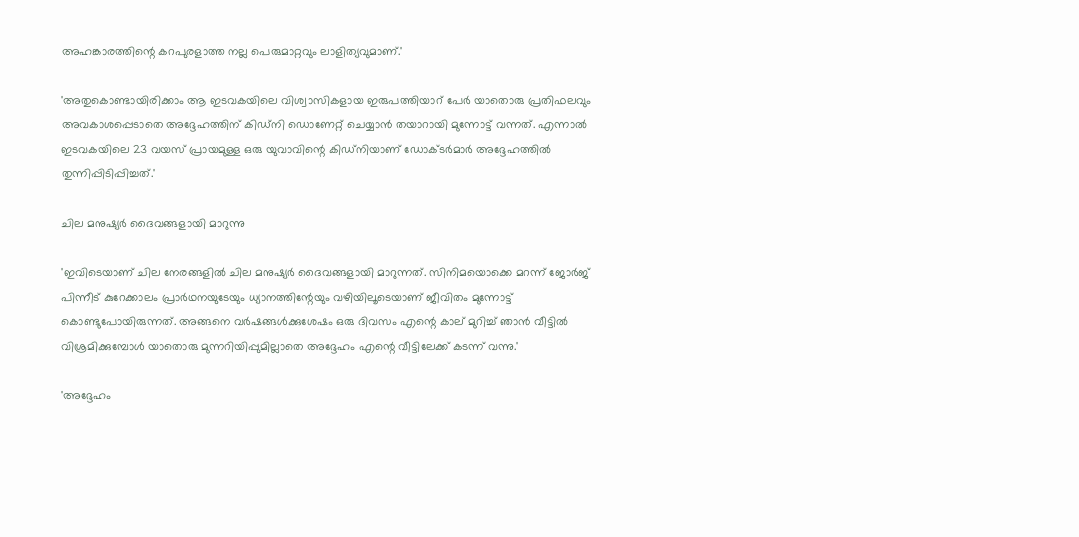അഹങ്കാരത്തിന്റെ കറപുരളാത്ത നല്ല പെരുമാറ്റവും ലാളിത്യവുമാണ്.'

'അതുകൊണ്ടായിരിക്കാം ആ ഇടവകയിലെ വിശ്വാസികളായ ഇരുപത്തിയാറ് പേര്‍ യാതൊരു പ്രതിഫലവും അവകാശപ്പെടാതെ അദ്ദേഹത്തിന് കിഡ്നി ഡൊണേറ്റ് ചെയ്യാൻ തയാറായി മുന്നോട്ട് വന്നത്. എന്നാൽ ഇടവകയിലെ 23 വയസ് പ്രായമുള്ള ഒരു യുവാവിന്റെ കിഡ്നിയാണ് ഡോക്ടർമാർ അദ്ദേഹത്തിൽ തുന്നിപ്പിടിപ്പിച്ചത്.'

ചില മനുഷ്യർ ദൈവങ്ങളായി മാറുന്നു

'ഇവിടെയാണ് ചില നേരങ്ങളിൽ ചില മനുഷ്യർ ദൈവങ്ങളായി മാറുന്നത്. സിനിമയൊക്കെ മറന്ന് ജോർജ് പിന്നീട് കുറേക്കാലം പ്രാർഥനയുടേയും ധ്യാനത്തിന്റേയും വഴിയിലൂടെയാണ് ജീവിതം മുന്നോട്ട് കൊണ്ടുപോയിരുന്നത്. അങ്ങനെ വർഷങ്ങൾക്കുശേഷം ഒരു ദിവസം എന്റെ കാല് മുറിച്ച് ഞാൻ വീട്ടിൽ വിശ്രമിക്കുമ്പോൾ യാതൊരു മുന്നറിയിപ്പുമില്ലാതെ അദ്ദേഹം എന്റെ വീട്ടിലേക്ക് കടന്ന് വന്നു.'

'അദ്ദേഹം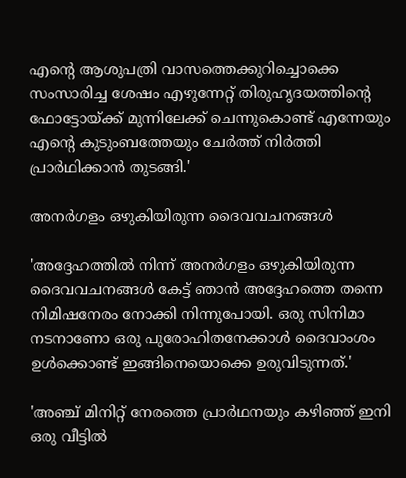എന്റെ ആശുപത്രി വാസത്തെക്കുറിച്ചൊക്കെ സംസാരിച്ച ശേഷം എഴുന്നേറ്റ് തിരുഹൃദയത്തിന്റെ ഫോട്ടോയ്ക്ക് മുന്നിലേക്ക് ചെന്നുകൊണ്ട് എന്നേയും എന്റെ കുടുംബത്തേയും ചേർത്ത് നിർത്തി പ്രാർഥിക്കാൻ തുടങ്ങി.'

അനർഗളം ഒഴുകിയിരുന്ന ദൈവവചനങ്ങൾ

'അദ്ദേഹത്തിൽ നിന്ന് അനർഗളം ഒഴുകിയിരുന്ന ദൈവവചനങ്ങൾ കേട്ട് ഞാൻ അദ്ദേഹത്തെ തന്നെ നിമിഷനേരം നോക്കി നിന്നുപോയി. ഒരു സിനിമാ നടനാണോ ഒരു പുരോഹിതനേക്കാൾ ദൈവാംശം ഉൾക്കൊണ്ട് ഇങ്ങിനെയൊക്കെ ഉരുവിടുന്നത്.'

'അഞ്ച് മിനിറ്റ് നേരത്തെ പ്രാർഥനയും കഴിഞ്ഞ് ഇനി ഒരു വീട്ടിൽ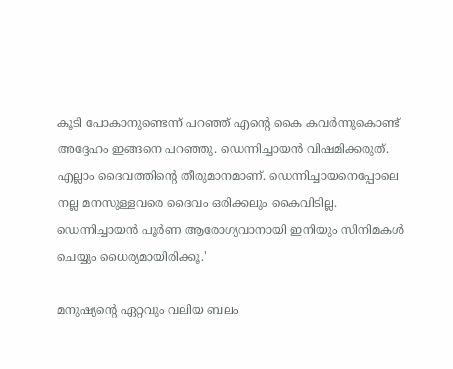കൂടി പോകാനുണ്ടെന്ന് പറഞ്ഞ് എന്റെ കൈ കവർന്നുകൊണ്ട് അദ്ദേഹം ഇങ്ങനെ പറഞ്ഞു. ഡെന്നിച്ചായൻ വിഷമിക്കരുത്. എല്ലാം ദൈവത്തിന്റെ തീരുമാനമാണ്. ഡെന്നിച്ചായനെപ്പോലെ നല്ല മനസുള്ളവരെ ദൈവം ഒരിക്കലും കൈവിടില്ല. ഡെന്നിച്ചായൻ പൂർണ ആരോഗ്യവാനായി ഇനിയും സിനിമകൾ ചെയ്യും ധൈര്യമായിരിക്കൂ.'

മനുഷ്യന്റെ ഏറ്റവും വലിയ ബലം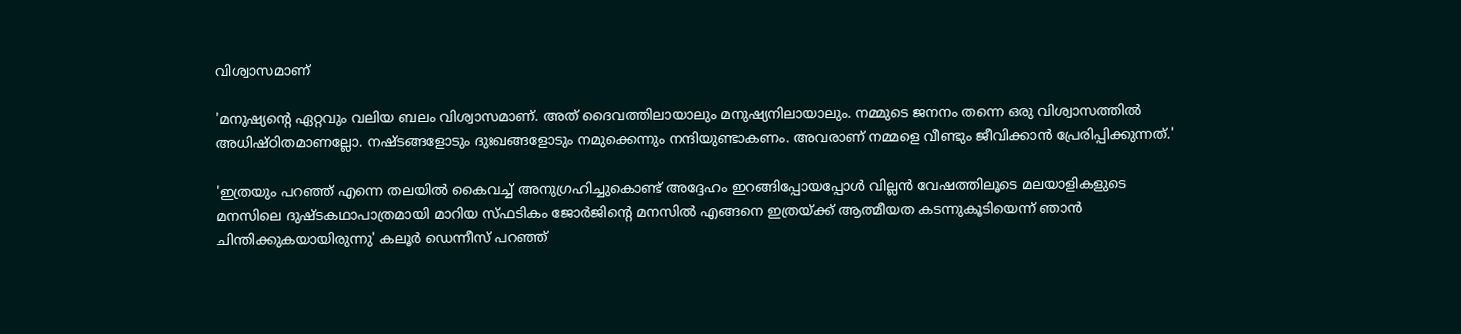വിശ്വാസമാണ്

'മനുഷ്യന്റെ ഏറ്റവും വലിയ ബലം വിശ്വാസമാണ്. അത് ദൈവത്തിലായാലും മനുഷ്യനിലായാലും. നമ്മുടെ ജനനം തന്നെ ഒരു വിശ്വാസത്തിൽ അധിഷ്ഠിതമാണല്ലോ. നഷ്ടങ്ങളോടും ദുഃഖങ്ങളോടും നമുക്കെന്നും നന്ദിയുണ്ടാകണം. അവരാണ് നമ്മളെ വീണ്ടും ജീവിക്കാൻ പ്രേരിപ്പിക്കുന്നത്.'

'ഇത്രയും പറഞ്ഞ് എന്നെ തലയിൽ കൈവച്ച് അനുഗ്രഹിച്ചുകൊണ്ട് അദ്ദേഹം ഇറങ്ങിപ്പോയപ്പോൾ വില്ലൻ വേഷത്തിലൂടെ മലയാളികളുടെ മനസിലെ ദുഷ്ടകഥാപാത്രമായി മാറിയ സ്ഫടികം ജോർജിന്റെ മനസിൽ എങ്ങനെ ഇത്രയ്ക്ക് ആത്മീയത കടന്നുകൂടിയെന്ന് ഞാൻ ചിന്തിക്കുകയായിരുന്നു' കലൂർ ഡെന്നീസ് പറഞ്ഞ്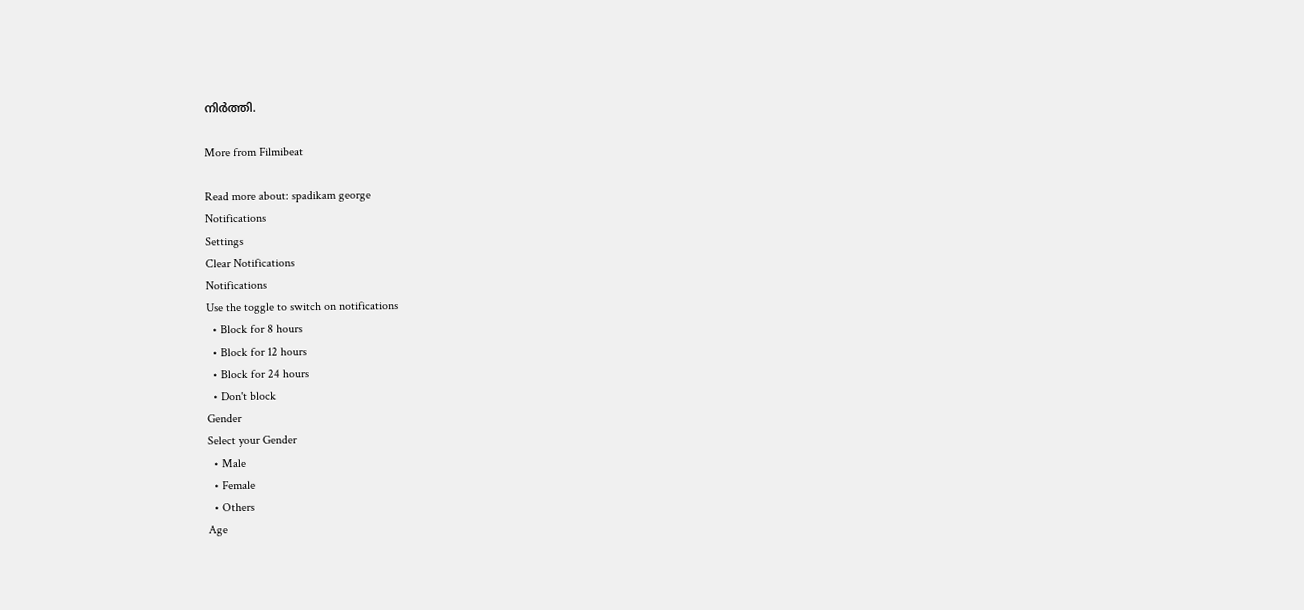നിർത്തി.

More from Filmibeat

Read more about: spadikam george
Notifications
Settings
Clear Notifications
Notifications
Use the toggle to switch on notifications
  • Block for 8 hours
  • Block for 12 hours
  • Block for 24 hours
  • Don't block
Gender
Select your Gender
  • Male
  • Female
  • Others
Age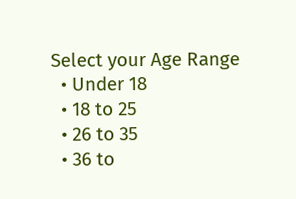Select your Age Range
  • Under 18
  • 18 to 25
  • 26 to 35
  • 36 to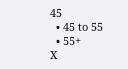45
  • 45 to 55
  • 55+
X